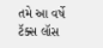તમે આ વર્ષે ટૅક્સ લૉસ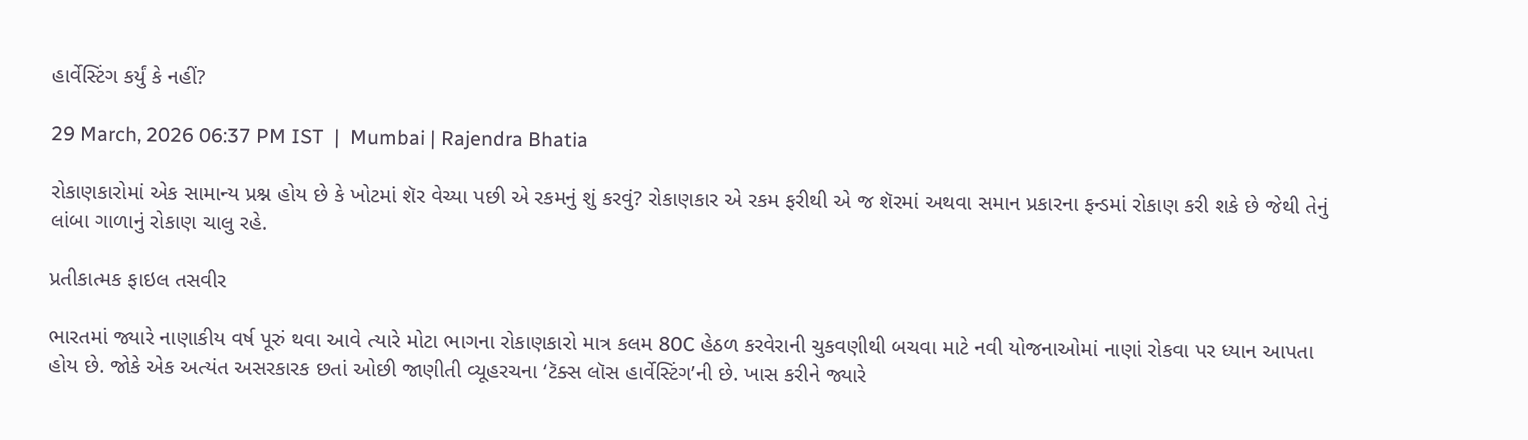હાર્વેસ્ટિંગ કર્યું કે નહીં?

29 March, 2026 06:37 PM IST  |  Mumbai | Rajendra Bhatia

રોકાણકારોમાં એક સામાન્ય પ્રશ્ન હોય છે કે ખોટમાં શૅર વેચ્યા પછી એ રકમનું શું કરવું? રોકાણકાર એ રકમ ફરીથી એ જ શૅરમાં અથવા સમાન પ્રકારના ફન્ડમાં રોકાણ કરી શકે છે જેથી તેનું લાંબા ગાળાનું રોકાણ ચાલુ રહે.

પ્રતીકાત્મક ફાઇલ તસવીર

ભારતમાં જ્યારે નાણાકીય વર્ષ પૂરું થવા આવે ત્યારે મોટા ભાગના રોકાણકારો માત્ર કલમ 80C હેઠળ કરવેરાની ચુકવણીથી બચવા માટે નવી યોજનાઓમાં નાણાં રોકવા પર ધ્યાન આપતા હોય છે. જોકે એક અત્યંત અસરકારક છતાં ઓછી જાણીતી વ્યૂહરચના ‘ટૅક્સ લૉસ હાર્વેસ્ટિંગ’ની છે. ખાસ કરીને જ્યારે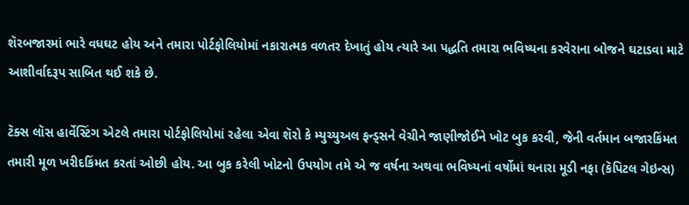શૅરબજારમાં ભારે વધઘટ હોય અને તમારા પોર્ટફોલિયોમાં નકારાત્મક વળતર દેખાતું હોય ત્યારે આ પદ્ધતિ તમારા ભવિષ્યના કરવેરાના બોજને ઘટાડવા માટે આશીર્વાદરૂપ સાબિત થઈ શકે છે.

ટૅક્સ લૉસ હાર્વેસ્ટિંગ એટલે તમારા પોર્ટફોલિયોમાં રહેલા એવા શૅરો કે મ્યુચ્યુઅલ ફન્ડ્સને વેચીને જાણીજોઈને ખોટ બુક કરવી, જેની વર્તમાન બજારકિંમત તમારી મૂળ ખરીદકિંમત કરતાં ઓછી હોય. આ બુક કરેલી ખોટનો ઉપયોગ તમે એ જ વર્ષના અથવા ભવિષ્યનાં વર્ષોમાં થનારા મૂડી નફા (કૅપિટલ ગેઇન્સ)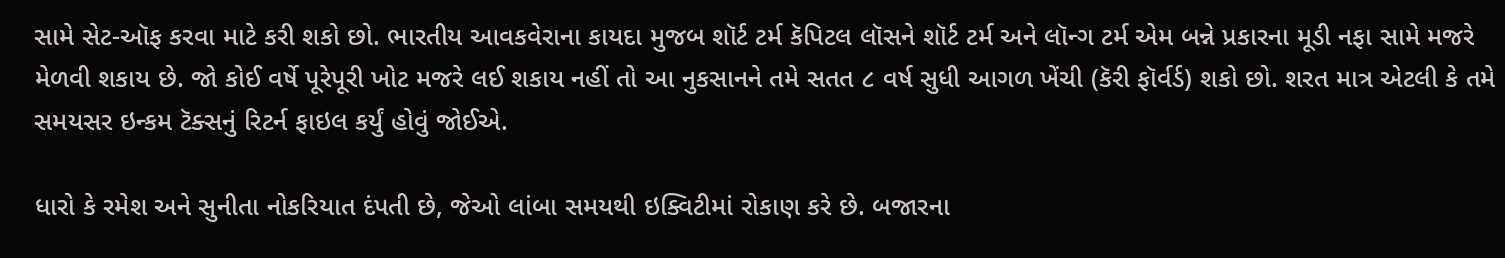સામે સેટ-ઑફ કરવા માટે કરી શકો છો. ભારતીય આવકવેરાના કાયદા મુજબ શૉર્ટ ટર્મ કૅપિટલ લૉસને શૉર્ટ ટર્મ અને લૉન્ગ ટર્મ એમ બન્ને પ્રકારના મૂડી નફા સામે મજરે મેળવી શકાય છે. જો કોઈ વર્ષે પૂરેપૂરી ખોટ મજરે લઈ શકાય નહીં તો આ નુકસાનને તમે સતત ૮ વર્ષ સુધી આગળ ખેંચી (કૅરી ફૉર્વર્ડ) શકો છો. શરત માત્ર એટલી કે તમે સમયસર ઇન્કમ ટૅક્સનું રિટર્ન ફાઇલ કર્યું હોવું જોઈએ.

ધારો કે રમેશ અને સુનીતા નોકરિયાત દંપતી છે, જેઓ લાંબા સમયથી ઇક્વિટીમાં રોકાણ કરે છે. બજારના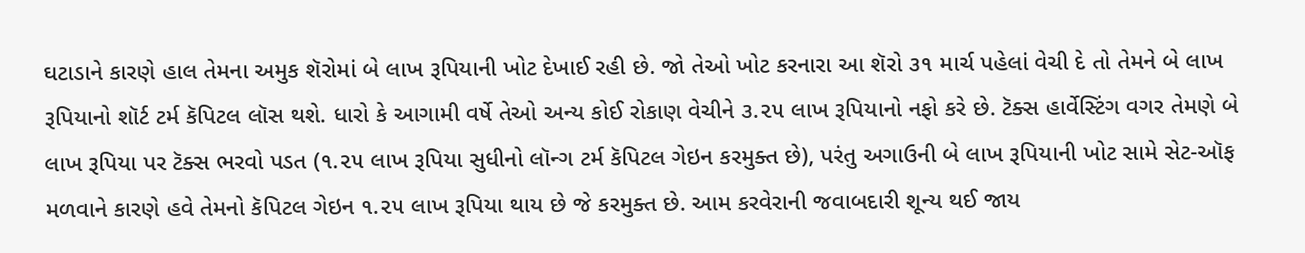ઘટાડાને કારણે હાલ તેમના અમુક શૅરોમાં બે લાખ રૂપિયાની ખોટ દેખાઈ રહી છે. જો તેઓ ખોટ કરનારા આ શૅરો ૩૧ માર્ચ પહેલાં વેચી દે તો તેમને બે લાખ રૂપિયાનો શૉર્ટ ટર્મ કૅપિટલ લૉસ થશે. ધારો કે આગામી વર્ષે તેઓ અન્ય કોઈ રોકાણ વેચીને ૩.૨૫ લાખ રૂપિયાનો નફો કરે છે. ટૅક્સ હાર્વેસ્ટિંગ વગર તેમણે બે લાખ રૂપિયા પર ટૅક્સ ભરવો પડત (૧.૨૫ લાખ રૂપિયા સુધીનો લૉન્ગ ટર્મ કૅપિટલ ગેઇન કરમુક્ત છે), પરંતુ અગાઉની બે લાખ રૂપિયાની ખોટ સામે સેટ-ઑફ મળવાને કારણે હવે તેમનો કૅપિટલ ગેઇન ૧.૨૫ લાખ રૂપિયા થાય છે જે કરમુક્ત છે. આમ કરવેરાની જવાબદારી શૂન્ય થઈ જાય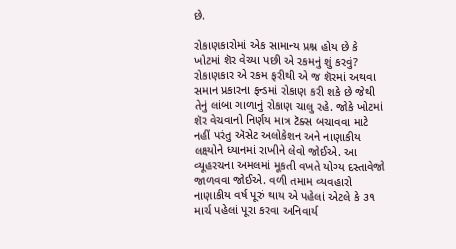છે.

રોકાણકારોમાં એક સામાન્ય પ્રશ્ન હોય છે કે ખોટમાં શૅર વેચ્યા પછી એ રકમનું શું કરવું? રોકાણકાર એ રકમ ફરીથી એ જ શૅરમાં અથવા સમાન પ્રકારના ફન્ડમાં રોકાણ કરી શકે છે જેથી તેનું લાંબા ગાળાનું રોકાણ ચાલુ રહે. જોકે ખોટમાં શૅર વેચવાનો નિર્ણય માત્ર ટૅક્સ બચાવવા માટે નહીં પરંતુ ઍસેટ અલોકેશન અને નાણાકીય લક્ષ્યોને ધ્યાનમાં રાખીને લેવો જોઈએ. આ વ્યૂહરચના અમલમાં મૂકતી વખતે યોગ્ય દસ્તાવેજો જાળવવા જોઈએ. વળી તમામ વ્યવહારો નાણાકીય વર્ષ પૂરું થાય એ પહેલાં એટલે કે ૩૧ માર્ચ પહેલાં પૂરા કરવા અનિવાર્ય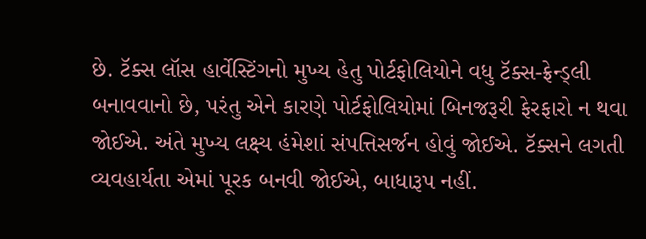છે. ટૅક્સ લૉસ હાર્વેસ્ટિંગનો મુખ્ય હેતુ પોર્ટફોલિયોને વધુ ટૅક્સ-ફ્રેન્ડ્લી બનાવવાનો છે, પરંતુ એને કારણે પોર્ટફોલિયોમાં બિનજરૂરી ફેરફારો ન થવા જોઈએ. અંતે મુખ્ય લક્ષ્ય હંમેશાં સંપત્તિસર્જન હોવું જોઈએ. ટૅક્સને લગતી વ્યવહાર્યતા એમાં પૂરક બનવી જોઈએ, બાધારૂપ નહીં.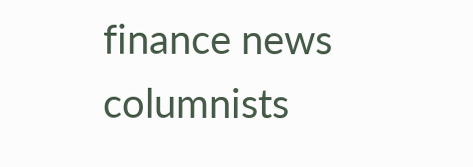finance news columnists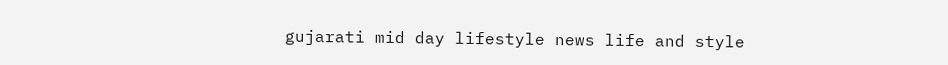gujarati mid day lifestyle news life and style